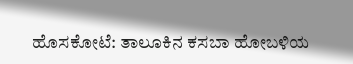ಹೊಸಕೋಟೆ: ತಾಲೂಕಿನ ಕಸಬಾ ಹೋಬಳಿಯ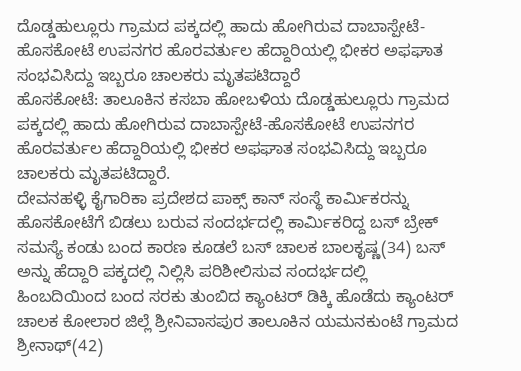ದೊಡ್ಡಹುಲ್ಲೂರು ಗ್ರಾಮದ ಪಕ್ಕದಲ್ಲಿ ಹಾದು ಹೋಗಿರುವ ದಾಬಾಸ್ಪೇಟೆ-ಹೊಸಕೋಟೆ ಉಪನಗರ ಹೊರವರ್ತುಲ ಹೆದ್ದಾರಿಯಲ್ಲಿ ಭೀಕರ ಅಫಘಾತ ಸಂಭವಿಸಿದ್ದು ಇಬ್ಬರೂ ಚಾಲಕರು ಮೃತಪಟಿದ್ದಾರೆ
ಹೊಸಕೋಟೆ: ತಾಲೂಕಿನ ಕಸಬಾ ಹೋಬಳಿಯ ದೊಡ್ಡಹುಲ್ಲೂರು ಗ್ರಾಮದ ಪಕ್ಕದಲ್ಲಿ ಹಾದು ಹೋಗಿರುವ ದಾಬಾಸ್ಪೇಟೆ-ಹೊಸಕೋಟೆ ಉಪನಗರ ಹೊರವರ್ತುಲ ಹೆದ್ದಾರಿಯಲ್ಲಿ ಭೀಕರ ಅಫಘಾತ ಸಂಭವಿಸಿದ್ದು ಇಬ್ಬರೂ ಚಾಲಕರು ಮೃತಪಟಿದ್ದಾರೆ.
ದೇವನಹಳ್ಳಿ ಕೈಗಾರಿಕಾ ಪ್ರದೇಶದ ಪಾಕ್ಸ್ ಕಾನ್ ಸಂಸ್ಥೆ ಕಾರ್ಮಿಕರನ್ನು ಹೊಸಕೋಟೆಗೆ ಬಿಡಲು ಬರುವ ಸಂದರ್ಭದಲ್ಲಿ ಕಾರ್ಮಿಕರಿದ್ದ ಬಸ್ ಬ್ರೇಕ್ ಸಮಸ್ಯೆ ಕಂಡು ಬಂದ ಕಾರಣ ಕೂಡಲೆ ಬಸ್ ಚಾಲಕ ಬಾಲಕೃಷ್ಣ(34) ಬಸ್ ಅನ್ನು ಹೆದ್ದಾರಿ ಪಕ್ಕದಲ್ಲಿ ನಿಲ್ಲಿಸಿ ಪರಿಶೀಲಿಸುವ ಸಂದರ್ಭದಲ್ಲಿ ಹಿಂಬದಿಯಿಂದ ಬಂದ ಸರಕು ತುಂಬಿದ ಕ್ಯಾಂಟರ್ ಡಿಕ್ಕಿ ಹೊಡೆದು ಕ್ಯಾಂಟರ್ ಚಾಲಕ ಕೋಲಾರ ಜಿಲ್ಲೆ ಶ್ರೀನಿವಾಸಪುರ ತಾಲೂಕಿನ ಯಮನಕುಂಟೆ ಗ್ರಾಮದ ಶ್ರೀನಾಥ್(42)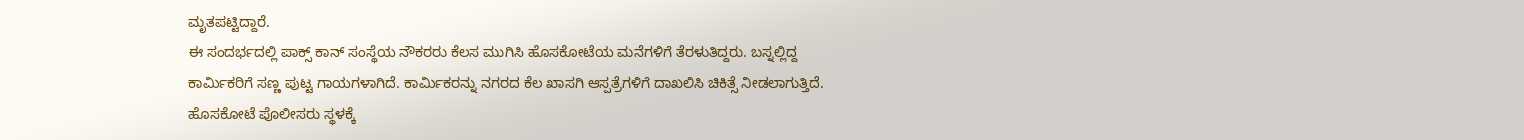ಮೃತಪಟ್ಟಿದ್ದಾರೆ.
ಈ ಸಂದರ್ಭದಲ್ಲಿ ಪಾಕ್ಸ್ ಕಾನ್ ಸಂಸ್ಥೆಯ ನೌಕರರು ಕೆಲಸ ಮುಗಿಸಿ ಹೊಸಕೋಟೆಯ ಮನೆಗಳಿಗೆ ತೆರಳುತಿದ್ದರು. ಬಸ್ನಲ್ಲಿದ್ದ ಕಾರ್ಮಿಕರಿಗೆ ಸಣ್ಣ ಪುಟ್ಟ ಗಾಯಗಳಾಗಿದೆ. ಕಾರ್ಮಿಕರನ್ನು ನಗರದ ಕೆಲ ಖಾಸಗಿ ಆಸ್ಪತ್ರೆಗಳಿಗೆ ದಾಖಲಿಸಿ ಚಿಕಿತ್ಸೆ ನೀಡಲಾಗುತ್ತಿದೆ. ಹೊಸಕೋಟೆ ಪೊಲೀಸರು ಸ್ಥಳಕ್ಕೆ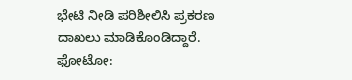ಭೇಟಿ ನೀಡಿ ಪರಿಶೀಲಿಸಿ ಪ್ರಕರಣ ದಾಖಲು ಮಾಡಿಕೊಂಡಿದ್ದಾರೆ.
ಫೋಟೋ: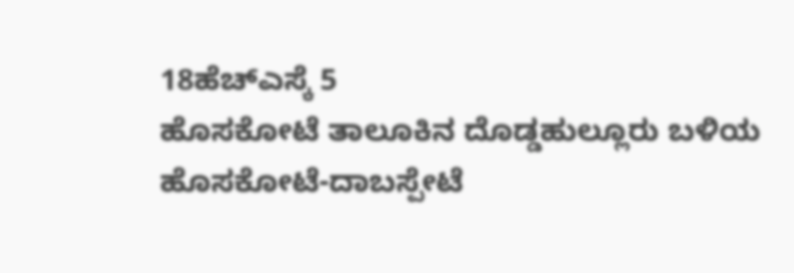18ಹೆಚ್ಎಸ್ಕೆ 5
ಹೊಸಕೋಟೆ ತಾಲೂಕಿನ ದೊಡ್ಡಹುಲ್ಲೂರು ಬಳಿಯ ಹೊಸಕೋಟೆ-ದಾಬಸ್ಪೇಟೆ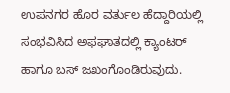ಉಪನಗರ ಹೊರ ವರ್ತುಲ ಹೆದ್ದಾರಿಯಲ್ಲಿ ಸಂಭವಿಸಿದ ಅಫಘಾತದಲ್ಲಿ ಕ್ಯಾಂಟರ್ ಹಾಗೂ ಬಸ್ ಜಖಂಗೊಂಡಿರುವುದು.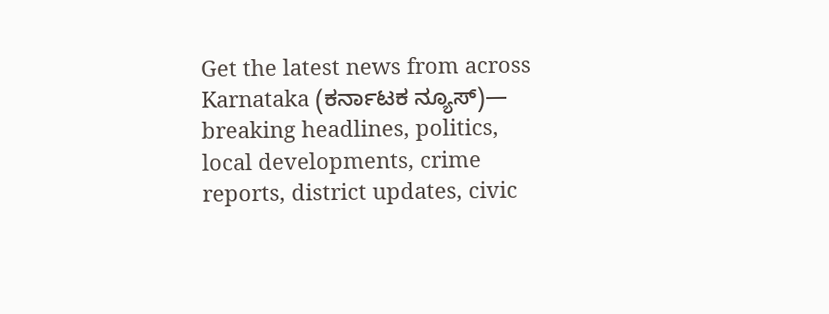Get the latest news from across Karnataka (ಕರ್ನಾಟಕ ನ್ಯೂಸ್)— breaking headlines, politics, local developments, crime reports, district updates, civic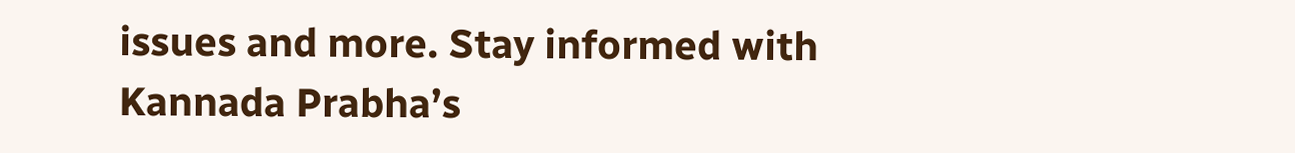issues and more. Stay informed with Kannada Prabha’s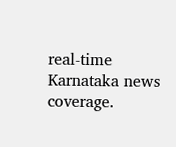real‑time Karnataka news coverage.